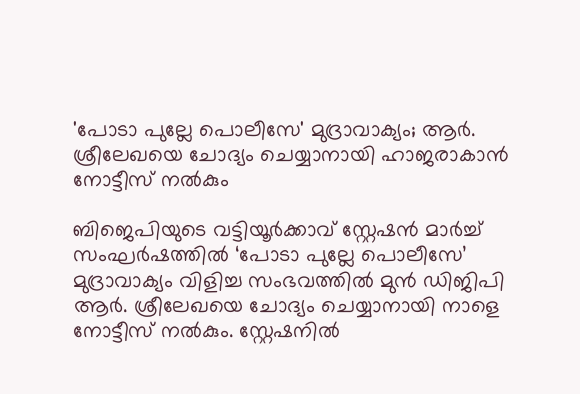'പോടാ പുല്ലേ പൊലീസേ' മുദ്രാവാക്യം; ആർ. ശ്രീലേഖയെ ചോദ്യം ചെയ്യാനായി ഹാജരാകാൻ നോട്ടീസ് നൽകും

ബിജെപിയുടെ വട്ടിയൂർക്കാവ് സ്റ്റേഷൻ മാർച്ച് സംഘർഷത്തിൽ ‘പോടാ പുല്ലേ പൊലീസേ’ മുദ്രാവാക്യം വിളിച്ച സംഭവത്തിൽ മുൻ ‍ഡിജിപി ആർ. ശ്രീലേഖയെ ചോദ്യം ചെയ്യാനായി നാളെ നോട്ടീസ് നൽകും. സ്റ്റേഷനിൽ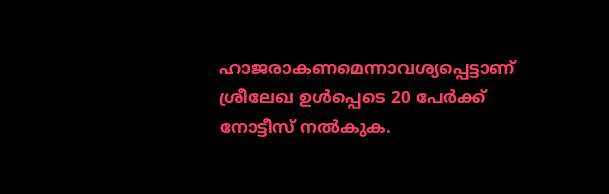ഹാജരാകണമെന്നാവശ്യപ്പെട്ടാണ് ശ്രീലേഖ ഉൾപ്പെടെ 20 പേർക്ക് നോട്ടീസ് നൽകുക.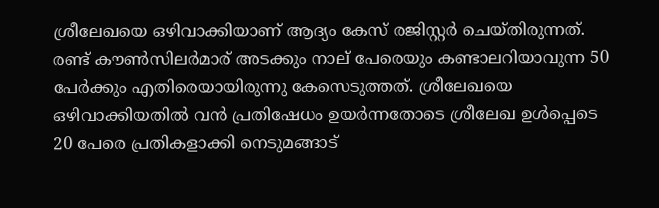ശ്രീലേഖയെ ഒഴിവാക്കിയാണ് ആദ്യം കേസ് രജിസ്റ്റർ ചെയ്തിരുന്നത്. രണ്ട് കൗൺസിലർമാര് അടക്കും നാല് പേരെയും കണ്ടാലറിയാവുന്ന 50 പേർക്കും എതിരെയായിരുന്നു കേസെടുത്തത്. ശ്രീലേഖയെ ഒഴിവാക്കിയതിൽ വൻ പ്രതിഷേധം ഉയർന്നതോടെ ശ്രീലേഖ ഉൾപ്പെടെ 20 പേരെ പ്രതികളാക്കി നെടുമങ്ങാട്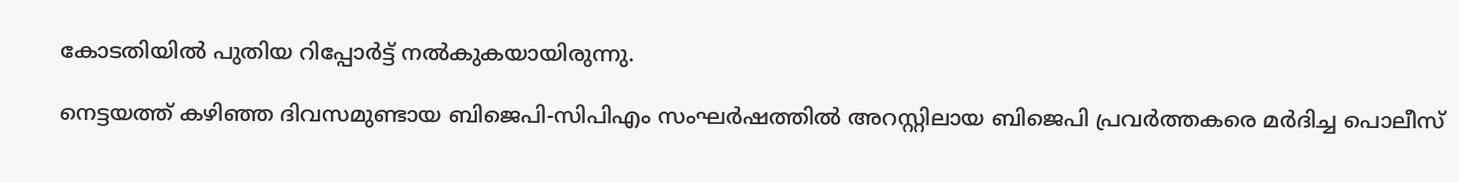കോടതിയിൽ പുതിയ റിപ്പോർട്ട് നൽകുകയായിരുന്നു.

നെട്ടയത്ത് കഴിഞ്ഞ ദിവസമുണ്ടായ ബിജെപി-സിപിഎം സംഘർഷത്തിൽ അറസ്റ്റിലായ ബിജെപി പ്രവർത്തകരെ മർദിച്ച പൊലീസ്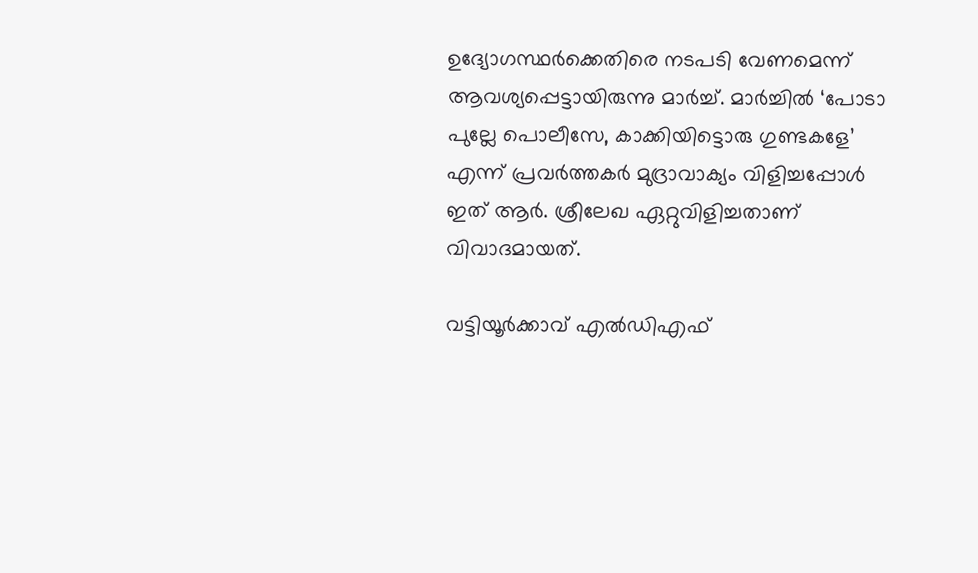ഉദ്യോഗസ്ഥർക്കെതിരെ നടപടി വേണമെന്ന് ആവശ്യപ്പെട്ടായിരുന്നു മാർച്ച്. മാർച്ചിൽ ‘പോടാ പുല്ലേ പൊലീസേ, കാക്കിയിട്ടൊരു ഗുണ്ടകളേ’ എന്ന് പ്രവർത്തകർ മുദ്രാവാക്യം വിളിച്ചപ്പോൾ ഇത് ആർ. ശ്രീലേഖ ഏറ്റുവിളിച്ചതാണ് വിവാദമായത്.

വട്ടിയൂർക്കാവ് എൽഡിഎഫ്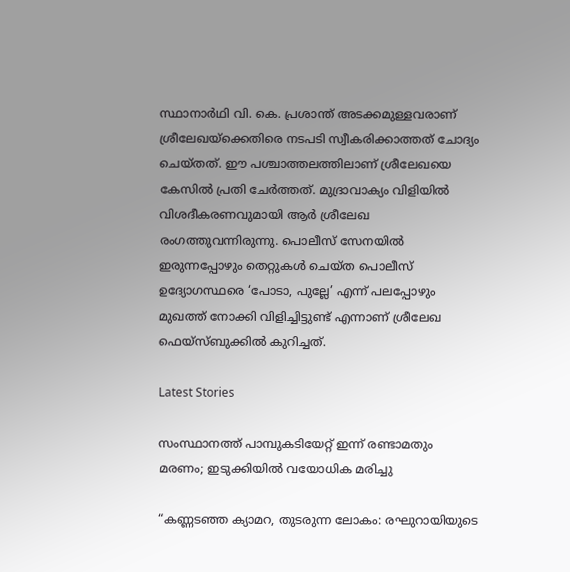സ്ഥാനാർഥി വി. കെ. പ്രശാന്ത് അടക്കമുള്ളവരാണ് ശ്രീലേഖയ്‌ക്കെതിരെ നടപടി സ്വീകരിക്കാത്തത് ചോദ്യം ചെയ്തത്. ഈ പശ്ചാത്തലത്തിലാണ് ശ്രീലേഖയെ കേസിൽ പ്രതി ചേർത്തത്. മുദ്രാവാക്യം വിളിയിൽ വിശദീകരണവുമായി ആർ ശ്രീലേഖ രംഗത്തുവന്നിരുന്നു. പൊലീസ് സേനയിൽ ഇരുന്നപ്പോഴും തെറ്റുകൾ ചെയ്ത പൊലീസ് ഉദ്യോഗസ്ഥരെ ‘പോടാ, പുല്ലേ’ എന്ന് പലപ്പോഴും മുഖത്ത് നോക്കി വിളിച്ചിട്ടുണ്ട് എന്നാണ് ശ്രീലേഖ ഫെയ്‌സ്ബുക്കിൽ കുറിച്ചത്.

Latest Stories

സംസ്ഥാനത്ത് പാമ്പുകടിയേറ്റ് ഇന്ന് രണ്ടാമതും മരണം; ഇടുക്കിയിൽ വയോധിക മരിച്ചു

“കണ്ണടഞ്ഞ ക്യാമറ, തുടരുന്ന ലോകം: രഘുറായിയുടെ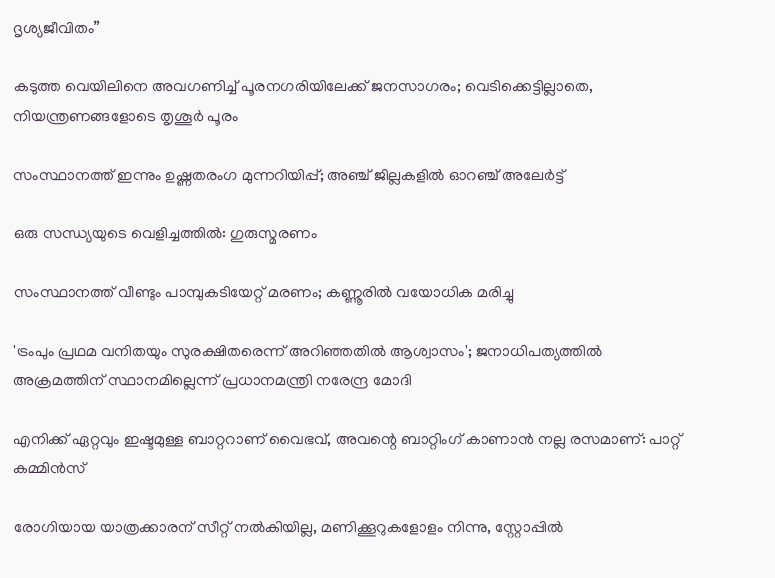ദൃശ്യജീവിതം”

കടുത്ത വെയിലിനെ അവഗണിച്ച് പൂരനഗരിയിലേക്ക് ജനസാഗരം; വെടിക്കെട്ടില്ലാതെ, നിയന്ത്രണങ്ങളോടെ തൃശൂർ പൂരം

സംസ്ഥാനത്ത് ഇന്നും ഉഷ്ണതരംഗ മുന്നറിയിപ്പ്; അഞ്ച് ജില്ലകളിൽ ഓറഞ്ച് അലേർട്ട്

ഒരു സന്ധ്യയുടെ വെളിച്ചത്തിൽ: ഗുരുസ്മരണം

സംസ്ഥാനത്ത് വീണ്ടും പാമ്പുകടിയേറ്റ് മരണം; കണ്ണൂരില്‍ വയോധിക മരിച്ചു

'ട്രംപും പ്രഥമ വനിതയും സുരക്ഷിതരെന്ന് അറിഞ്ഞതിൽ ആശ്വാസം'; ജനാധിപത്യത്തിൽ അക്രമത്തിന് സ്ഥാനമില്ലെന്ന് പ്രധാനമന്ത്രി നരേന്ദ്ര മോദി

എനിക്ക് ഏറ്റവും ഇഷ്ടമുള്ള ബാറ്ററാണ് വൈഭവ്, അവന്റെ ബാറ്റിംഗ് കാണാൻ നല്ല രസമാണ്: പാറ്റ് കമ്മിൻസ്

രോഗിയായ യാത്രക്കാരന് സീറ്റ് നല്‍കിയില്ല, മണിക്കൂറുകളോളം നിന്നു, സ്റ്റോപ്പിൽ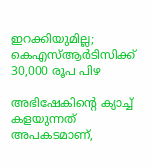ഇറക്കിയുമില്ല; കെഎസ്ആര്‍ടിസിക്ക് 30,000 രൂപ പിഴ

അഭിഷേകിന്റെ ക്യാച്ച് കളയുന്നത് അപകടമാണ്,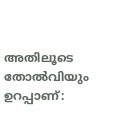അതിലൂടെ തോൽവിയും ഉറപ്പാണ്: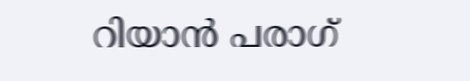റിയാൻ പരാഗ്